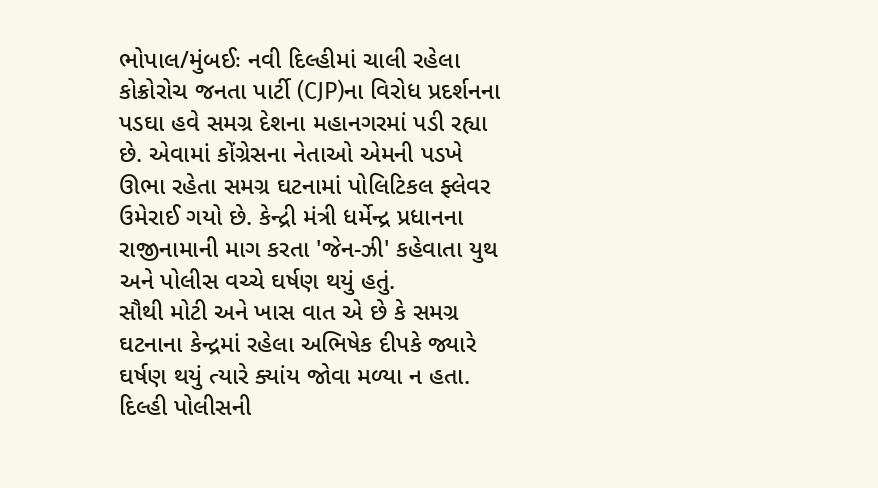ભોપાલ/મુંબઈઃ નવી દિલ્હીમાં ચાલી રહેલા કોક્રોરોચ જનતા પાર્ટી (CJP)ના વિરોધ પ્રદર્શનના પડઘા હવે સમગ્ર દેશના મહાનગરમાં પડી રહ્યા છે. એવામાં કોંગ્રેસના નેતાઓ એમની પડખે ઊભા રહેતા સમગ્ર ઘટનામાં પોલિટિકલ ફ્લેવર ઉમેરાઈ ગયો છે. કેન્દ્રી મંત્રી ધર્મેન્દ્ર પ્રધાનના રાજીનામાની માગ કરતા 'જેન-ઝી' કહેવાતા યુથ અને પોલીસ વચ્ચે ઘર્ષણ થયું હતું.
સૌથી મોટી અને ખાસ વાત એ છે કે સમગ્ર ઘટનાના કેન્દ્રમાં રહેલા અભિષેક દીપકે જ્યારે ઘર્ષણ થયું ત્યારે ક્યાંય જોવા મળ્યા ન હતા. દિલ્હી પોલીસની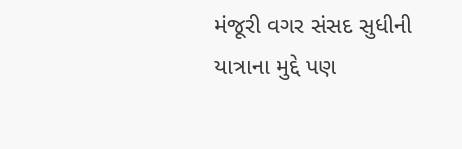મંજૂરી વગર સંસદ સુધીની યાત્રાના મુદ્દે પણ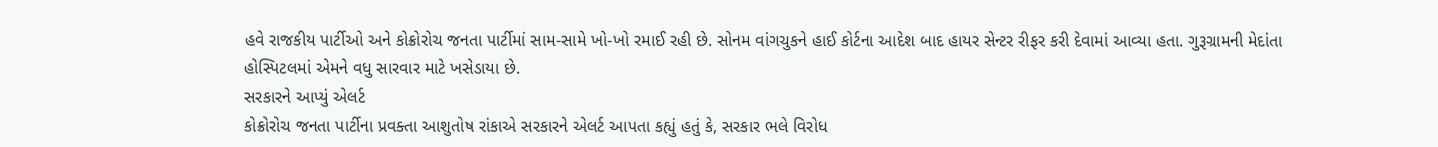હવે રાજકીય પાર્ટીઓ અને કોક્રોરોચ જનતા પાર્ટીમાં સામ-સામે ખો-ખો રમાઈ રહી છે. સોનમ વાંગચુકને હાઈ કોર્ટના આદેશ બાદ હાયર સેન્ટર રીફર કરી દેવામાં આવ્યા હતા. ગુરૂગ્રામની મેદાંતા હોસ્પિટલમાં એમને વધુ સારવાર માટે ખસેડાયા છે.
સરકારને આપ્યું એલર્ટ
કોક્રોરોચ જનતા પાર્ટીના પ્રવક્તા આશુતોષ રાંકાએ સરકારને એલર્ટ આપતા કહ્યું હતું કે, સરકાર ભલે વિરોધ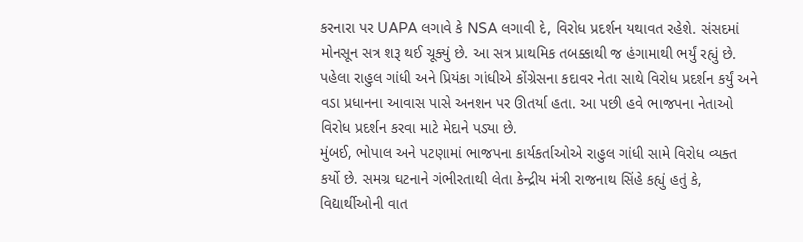કરનારા પર UAPA લગાવે કે NSA લગાવી દે, વિરોધ પ્રદર્શન યથાવત રહેશે. સંસદમાં મોનસૂન સત્ર શરૂ થઈ ચૂક્યું છે. આ સત્ર પ્રાથમિક તબક્કાથી જ હંગામાથી ભર્યું રહ્યું છે. પહેલા રાહુલ ગાંધી અને પ્રિયંકા ગાંધીએ કોંગ્રેસના કદાવર નેતા સાથે વિરોધ પ્રદર્શન કર્યું અને વડા પ્રધાનના આવાસ પાસે અનશન પર ઊતર્યા હતા. આ પછી હવે ભાજપના નેતાઓ વિરોધ પ્રદર્શન કરવા માટે મેદાને પડ્યા છે.
મુંબઈ, ભોપાલ અને પટણામાં ભાજપના કાર્યકર્તાઓએ રાહુલ ગાંધી સામે વિરોધ વ્યક્ત કર્યો છે. સમગ્ર ઘટનાને ગંભીરતાથી લેતા કેન્દ્રીય મંત્રી રાજનાથ સિંહે કહ્યું હતું કે, વિદ્યાર્થીઓની વાત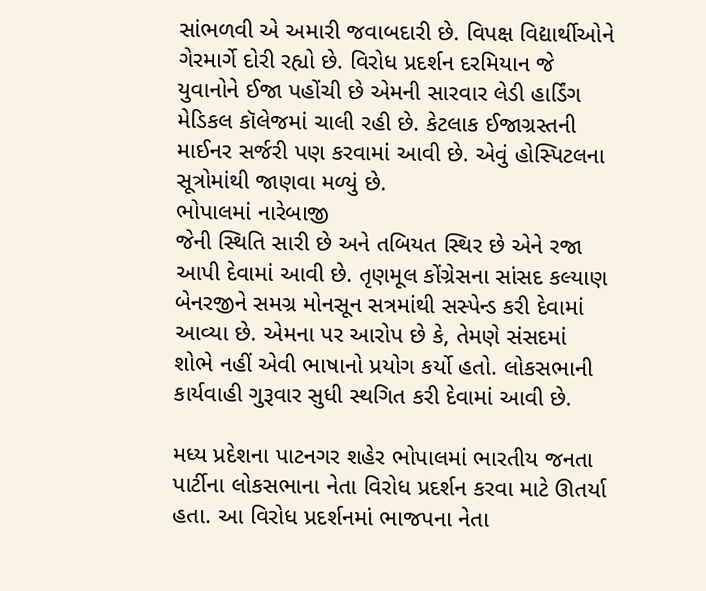સાંભળવી એ અમારી જવાબદારી છે. વિપક્ષ વિદ્યાર્થીઓને ગેરમાર્ગે દોરી રહ્યો છે. વિરોધ પ્રદર્શન દરમિયાન જે યુવાનોને ઈજા પહોંચી છે એમની સારવાર લેડી હાર્ડિંગ મેડિકલ કૉલેજમાં ચાલી રહી છે. કેટલાક ઈજાગ્રસ્તની માઈનર સર્જરી પણ કરવામાં આવી છે. એવું હોસ્પિટલના સૂત્રોમાંથી જાણવા મળ્યું છે.
ભોપાલમાં નારેબાજી
જેની સ્થિતિ સારી છે અને તબિયત સ્થિર છે એને રજા આપી દેવામાં આવી છે. તૃણમૂલ કોંગ્રેસના સાંસદ કલ્યાણ બેનરજીને સમગ્ર મોનસૂન સત્રમાંથી સસ્પેન્ડ કરી દેવામાં આવ્યા છે. એમના પર આરોપ છે કે, તેમણે સંસદમાં શોભે નહીં એવી ભાષાનો પ્રયોગ કર્યો હતો. લોકસભાની કાર્યવાહી ગુરૂવાર સુધી સ્થગિત કરી દેવામાં આવી છે.

મધ્ય પ્રદેશના પાટનગર શહેર ભોપાલમાં ભારતીય જનતા પાર્ટીના લોકસભાના નેતા વિરોધ પ્રદર્શન કરવા માટે ઊતર્યા હતા. આ વિરોધ પ્રદર્શનમાં ભાજપના નેતા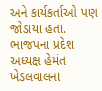અને કાર્યકર્તાઓ પણ જોડાયા હતા. ભાજપના પ્રદેશ અધ્યક્ષ હેમંત ખેડલવાલના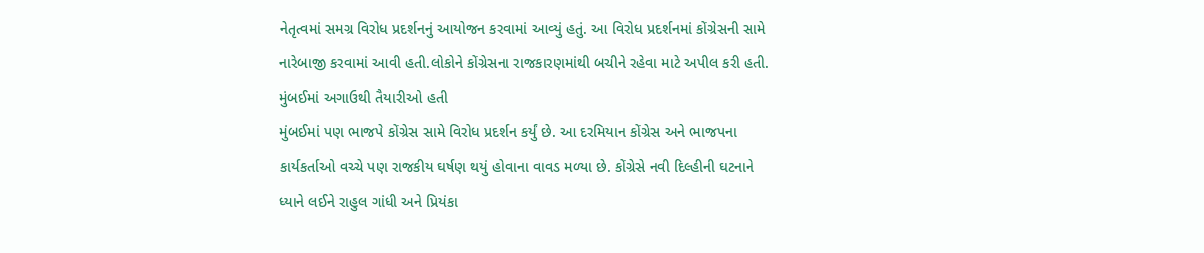નેતૃત્વમાં સમગ્ર વિરોધ પ્રદર્શનનું આયોજન કરવામાં આવ્યું હતું. આ વિરોધ પ્રદર્શનમાં કોંગ્રેસની સામે નારેબાજી કરવામાં આવી હતી.લોકોને કોંગ્રેસના રાજકારણમાંથી બચીને રહેવા માટે અપીલ કરી હતી.
મુંબઈમાં અગાઉથી તૈયારીઓ હતી
મુંબઈમાં પણ ભાજપે કોંગ્રેસ સામે વિરોધ પ્રદર્શન કર્યું છે. આ દરમિયાન કોંગ્રેસ અને ભાજપના કાર્યકર્તાઓ વચ્ચે પણ રાજકીય ઘર્ષણ થયું હોવાના વાવડ મળ્યા છે. કોંગ્રેસે નવી દિલ્હીની ઘટનાને ધ્યાને લઈને રાહુલ ગાંધી અને પ્રિયંકા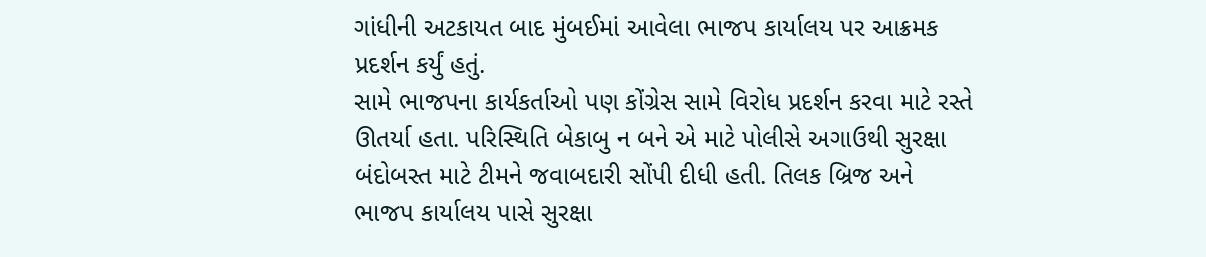ગાંધીની અટકાયત બાદ મુંબઈમાં આવેલા ભાજપ કાર્યાલય પર આક્રમક પ્રદર્શન કર્યું હતું.
સામે ભાજપના કાર્યકર્તાઓ પણ કોંગ્રેસ સામે વિરોધ પ્રદર્શન કરવા માટે રસ્તે ઊતર્યા હતા. પરિસ્થિતિ બેકાબુ ન બને એ માટે પોલીસે અગાઉથી સુરક્ષા બંદોબસ્ત માટે ટીમને જવાબદારી સોંપી દીધી હતી. તિલક બ્રિજ અને ભાજપ કાર્યાલય પાસે સુરક્ષા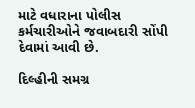માટે વધારાના પોલીસ કર્મચારીઓને જવાબદારી સોંપી દેવામાં આવી છે.

દિલ્હીની સમગ્ર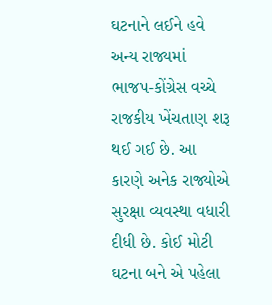ઘટનાને લઈને હવે અન્ય રાજ્યમાં ભાજપ-કોંગ્રેસ વચ્ચે રાજકીય ખેંચતાણ શરૂ થઈ ગઈ છે. આ કારણે અનેક રાજ્યોએ સુરક્ષા વ્યવસ્થા વધારી દીધી છે. કોઈ મોટી ઘટના બને એ પહેલા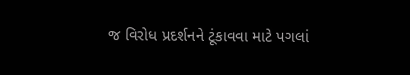જ વિરોધ પ્રદર્શનને ટૂંકાવવા માટે પગલાં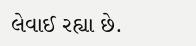લેવાઈ રહ્યા છે.